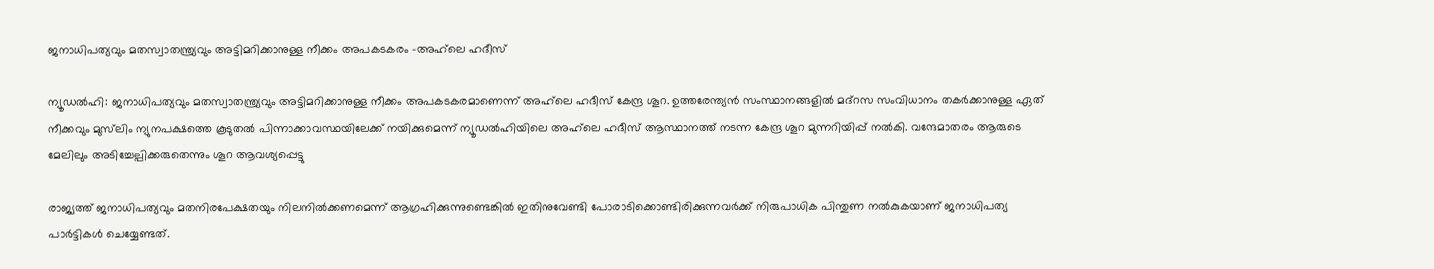ജനാധിപത്യവും മതസ്വാതന്ത്ര്യവും അട്ടിമറിക്കാനുള്ള നീക്കം അപകടകരം -അഹ്‌ലെ ഹദീസ്

ന്യൂഡൽഹി: ജനാധിപത്യവും മതസ്വാതന്ത്ര്യവും അട്ടിമറിക്കാനുള്ള നീക്കം അപകടകരമാണെന്ന് അഹ്‌ലെ ഹദീസ് കേന്ദ്ര ശൂറ. ഉത്തരേന്ത്യൻ സംസ്ഥാനങ്ങളിൽ മദ്‌റസ സംവിധാനം തകർക്കാനുള്ള ഏത് നീക്കവും മുസ്‌ലിം ന്യുനപക്ഷത്തെ കൂടുതൽ പിന്നാക്കാവസ്ഥയിലേക്ക് നയിക്കുമെന്ന് ന്യൂഡൽഹിയിലെ അഹ്‌ലെ ഹദീസ് ആസ്ഥാനത്ത് നടന്ന കേന്ദ്ര ശൂറ മുന്നറിയിപ്പ് നൽകി. വന്ദേമാതരം ആരുടെ മേലിലും അടിച്ചേല്പിക്കരുതെന്നും ശൂറ ആവശ്യപ്പെട്ടു

രാജ്യത്ത് ജനാധിപത്യവും മതനിരപേക്ഷതയും നിലനിൽക്കണമെന്ന് ആഗ്രഹിക്കുന്നുണ്ടെങ്കിൽ ഇതിനുവേണ്ടി പോരാടിക്കൊണ്ടിരിക്കുന്നവർക്ക് നിരുപാധിക പിന്തുണ നൽകുകയാണ് ജനാധിപത്യ പാർട്ടികൾ ചെയ്യേണ്ടത്.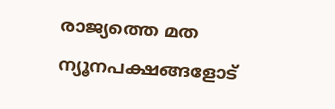രാജ്യത്തെ മത ന്യൂനപക്ഷങ്ങളോട്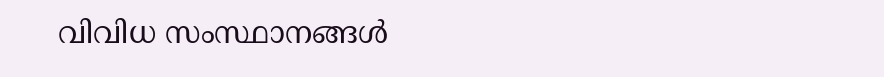വിവിധ സംസ്ഥാനങ്ങൾ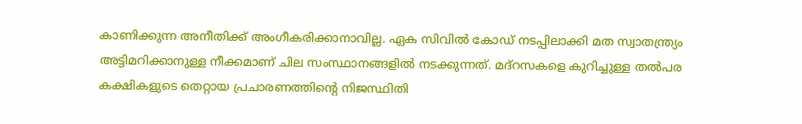കാണിക്കുന്ന അനീതിക്ക് അംഗീകരിക്കാനാവില്ല. ഏക സിവിൽ കോഡ് നടപ്പിലാക്കി മത സ്വാതന്ത്ര്യം അട്ടിമറിക്കാനുള്ള നീക്കമാണ് ചില സംസ്ഥാനങ്ങളിൽ നടക്കുന്നത്. മദ്‌റസകളെ കുറിച്ചുള്ള തൽപര കക്ഷികളുടെ തെറ്റായ പ്രചാരണത്തിന്റെ നിജസ്ഥിതി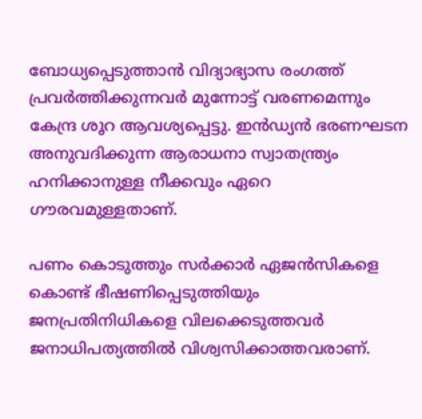ബോധ്യപ്പെടുത്താൻ വിദ്യാഭ്യാസ രംഗത്ത് പ്രവർത്തിക്കുന്നവർ മുന്നോട്ട് വരണമെന്നും കേന്ദ്ര ശൂറ ആവശ്യപ്പെട്ടു. ഇൻഡ്യൻ ഭരണഘടന അനുവദിക്കുന്ന ആരാധനാ സ്വാതന്ത്ര്യം ഹനിക്കാനുള്ള നീക്കവും ഏറെ ഗൗരവമുള്ളതാണ്.

പണം കൊടുത്തും സർക്കാർ ഏജൻസികളെ കൊണ്ട് ഭീഷണിപ്പെടുത്തിയും ജനപ്രതിനിധികളെ വിലക്കെടുത്തവർ ജനാധിപത്യത്തിൽ വിശ്വസിക്കാത്തവരാണ്.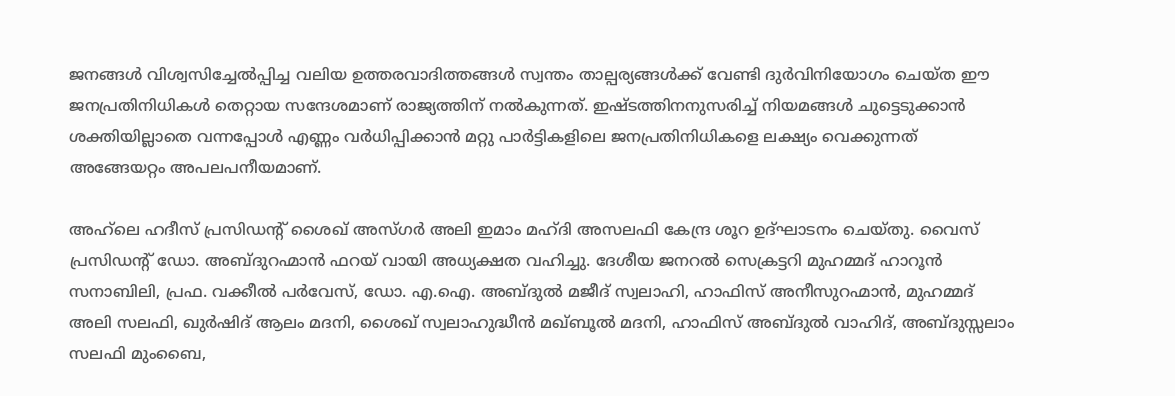ജനങ്ങൾ വിശ്വസിച്ചേൽപ്പിച്ച വലിയ ഉത്തരവാദിത്തങ്ങൾ സ്വന്തം താല്പര്യങ്ങൾക്ക് വേണ്ടി ദുർവിനിയോഗം ചെയ്ത ഈ ജനപ്രതിനിധികൾ തെറ്റായ സന്ദേശമാണ് രാജ്യത്തിന് നൽകുന്നത്. ഇഷ്ടത്തിനനുസരിച്ച് നിയമങ്ങൾ ചുട്ടെടുക്കാൻ ശക്തിയില്ലാതെ വന്നപ്പോൾ എണ്ണം വർധിപ്പിക്കാൻ മറ്റു പാർട്ടികളിലെ ജനപ്രതിനിധികളെ ലക്ഷ്യം വെക്കുന്നത് അങ്ങേയറ്റം അപലപനീയമാണ്.

അഹ്‌ലെ ഹദീസ് പ്രസിഡന്റ് ശൈഖ് അസ്ഗർ അലി ഇമാം മഹ്ദി അസലഫി കേന്ദ്ര ശൂറ ഉദ്ഘാടനം ചെയ്തു. വൈസ് പ്രസിഡന്റ് ഡോ. അബ്ദുറഹ്മാൻ ഫറയ് വായി അധ്യക്ഷത വഹിച്ചു. ദേശീയ ജനറൽ സെക്രട്ടറി മുഹമ്മദ് ഹാറൂൻ സനാബിലി, പ്രഫ. വക്കീൽ പർവേസ്, ഡോ. എ.ഐ. അബ്ദുൽ മജീദ് സ്വലാഹി, ഹാഫിസ് അനീസുറഹ്മാൻ, മുഹമ്മദ് അലി സലഫി, ഖുർഷിദ് ആലം മദനി, ശൈഖ് സ്വലാഹുദ്ധീൻ മഖ്ബൂൽ മദനി, ഹാഫിസ് അബ്ദുൽ വാഹിദ്, അബ്ദുസ്സലാം സലഫി മുംബൈ,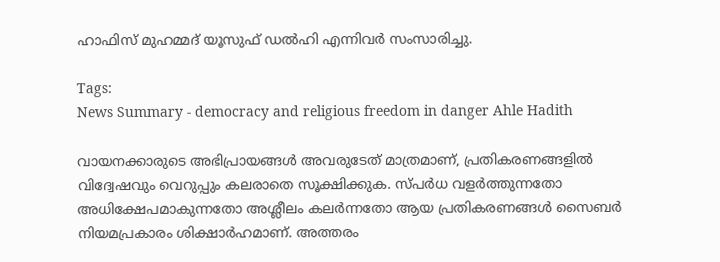ഹാഫിസ് മുഹമ്മദ് യൂസുഫ് ഡൽഹി എന്നിവർ സംസാരിച്ചു.

Tags:
News Summary - democracy and religious freedom in danger Ahle Hadith

വായനക്കാരുടെ അഭിപ്രായങ്ങള്‍ അവരുടേത് മാത്രമാണ്, പ്രതികരണങ്ങളിൽ വിദ്വേഷവും വെറുപ്പും കലരാതെ സൂക്ഷിക്കുക. സ്പർധ വളർത്തുന്നതോ അധിക്ഷേപമാകുന്നതോ അശ്ലീലം കലർന്നതോ ആയ പ്രതികരണങ്ങൾ സൈബർ നിയമപ്രകാരം ശിക്ഷാർഹമാണ്. അത്തരം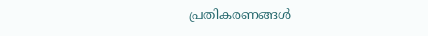പ്രതികരണങ്ങൾ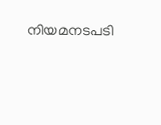നിയമനടപടി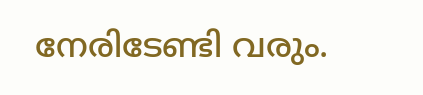നേരിടേണ്ടി വരും.